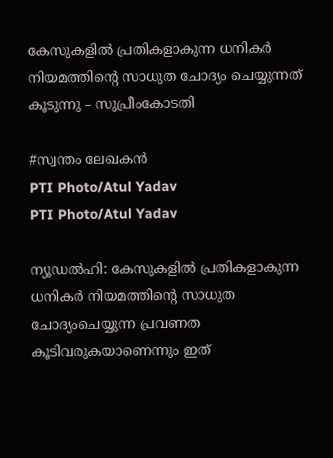കേസുകളിൽ പ്രതികളാകുന്ന ധനികർ നിയമത്തിന്റെ സാധുത ചോദ്യം ചെയ്യുന്നത് കൂടുന്നു – സുപ്രീംകോടതി

#സ്വന്തം ലേഖകൻ
PTI Photo/Atul Yadav
PTI Photo/Atul Yadav

ന്യൂഡൽഹി: കേസുകളിൽ പ്രതികളാകുന്ന ധനികർ നിയമത്തിന്റെ സാധുത ചോദ്യംചെയ്യുന്ന പ്രവണത കൂടിവരുകയാണെന്നും ഇത്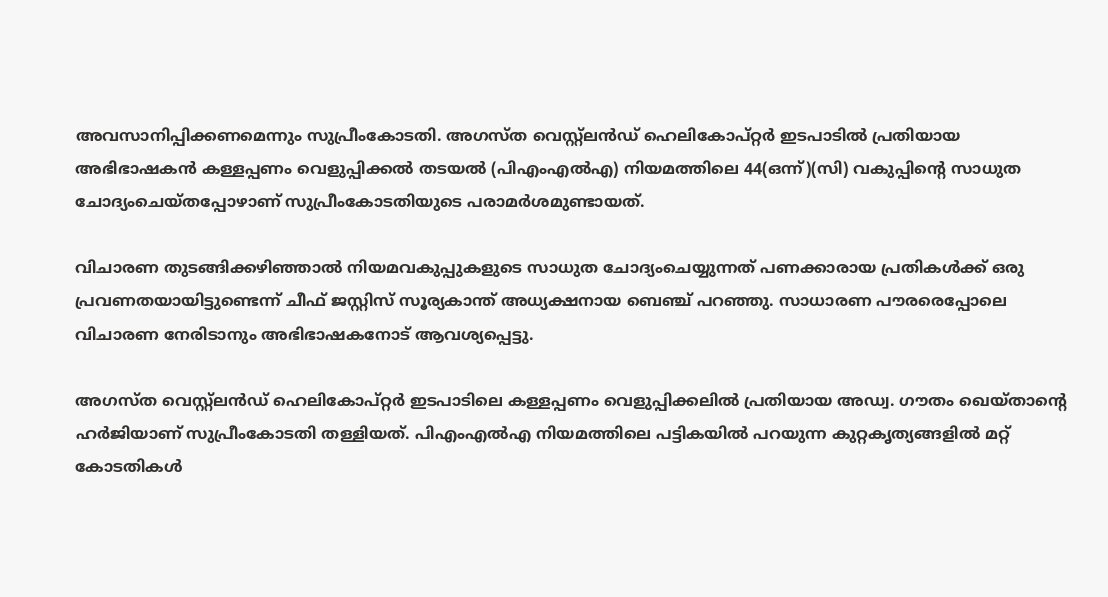അവസാനിപ്പിക്കണമെന്നും സുപ്രീംകോടതി. അഗസ്ത വെസ്റ്റ്‌ലൻഡ് ഹെലികോപ്റ്റർ ഇടപാടിൽ പ്രതിയായ അഭിഭാഷകൻ കള്ളപ്പണം വെളുപ്പിക്കൽ തടയൽ (പിഎംഎൽഎ) നിയമത്തിലെ 44(ഒന്ന്)(സി) വകുപ്പിന്റെ സാധുത ചോദ്യംചെയ്തപ്പോഴാണ് സുപ്രീംകോടതിയുടെ പരാമർശമുണ്ടായത്.

വിചാരണ തുടങ്ങിക്കഴിഞ്ഞാൽ നിയമവകുപ്പുകളുടെ സാധുത ചോദ്യംചെയ്യുന്നത് പണക്കാരായ പ്രതികൾക്ക് ഒരു പ്രവണതയായിട്ടുണ്ടെന്ന് ചീഫ് ജസ്റ്റിസ് സൂര്യകാന്ത് അധ്യക്ഷനായ ബെഞ്ച് പറഞ്ഞു. സാധാരണ പൗരരെപ്പോലെ വിചാരണ നേരിടാനും അഭിഭാഷകനോട് ആവശ്യപ്പെട്ടു.

അഗസ്ത വെസ്റ്റ്‌ലൻഡ് ഹെലികോപ്റ്റർ ഇടപാടിലെ കള്ളപ്പണം വെളുപ്പിക്കലിൽ പ്രതിയായ അഡ്വ. ഗൗതം ഖെയ്താന്റെ ഹർജിയാണ് സുപ്രീംകോടതി തള്ളിയത്. പിഎംഎൽഎ നിയമത്തിലെ പട്ടികയിൽ പറയുന്ന കുറ്റകൃത്യങ്ങളിൽ മറ്റ് കോടതികൾ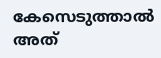കേസെടുത്താൽ അത്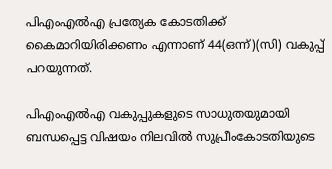പിഎംഎൽഎ പ്രത്യേക കോടതിക്ക് കൈമാറിയിരിക്കണം എന്നാണ് 44(ഒന്ന്)(സി) വകുപ്പ് പറയുന്നത്.

പിഎംഎൽഎ വകുപ്പുകളുടെ സാധുതയുമായി ബന്ധപ്പെട്ട വിഷയം നിലവിൽ സുപ്രീംകോടതിയുടെ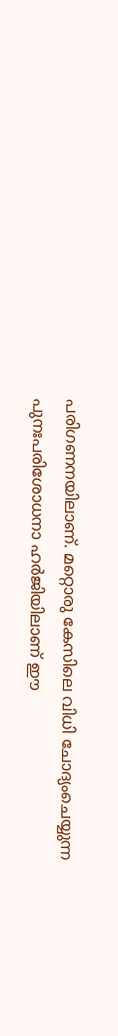പരിഗണനയിലാണ്. മറ്റൊരു കേസിലെ വിധി ചോദ്യംചെയ്യുന്ന പുനഃപരിശോധനാ ഹർജിയിലാണ് ഈ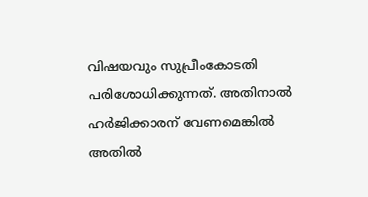വിഷയവും സുപ്രീംകോടതി പരിശോധിക്കുന്നത്. അതിനാൽ ഹർജിക്കാരന് വേണമെങ്കിൽ അതിൽ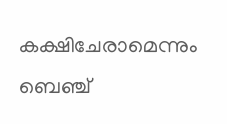കക്ഷിചേരാമെന്നും ബെഞ്ച്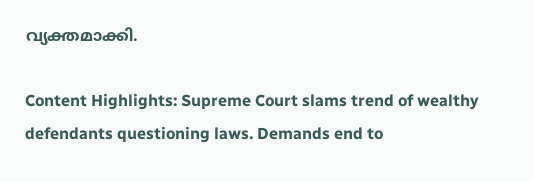വ്യക്തമാക്കി.

Content Highlights: Supreme Court slams trend of wealthy defendants questioning laws. Demands end to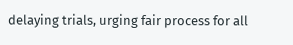delaying trials, urging fair process for all